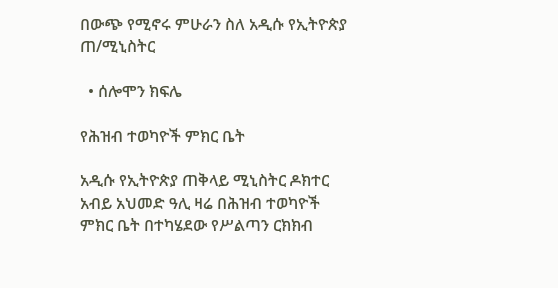በውጭ የሚኖሩ ምሁራን ስለ አዲሱ የኢትዮጵያ ጠ/ሚኒስትር

  • ሰሎሞን ክፍሌ

የሕዝብ ተወካዮች ምክር ቤት

አዲሱ የኢትዮጵያ ጠቅላይ ሚኒስትር ዶክተር አብይ አህመድ ዓሊ ዛሬ በሕዝብ ተወካዮች ምክር ቤት በተካሄደው የሥልጣን ርክክብ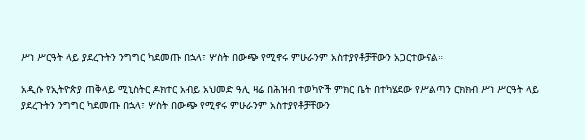ሥነ ሥርዓት ላይ ያደረጉትን ንግግር ካደመጡ በኋላ፣ ሦስት በውጭ የሚኖሩ ምሁራንም አስተያየቶቻቸውን አጋርተውናል።

አዲሱ የኢትዮጵያ ጠቅላይ ሚኒስትር ዶክተር አብይ አህመድ ዓሊ ዛሬ በሕዝብ ተወካዮች ምክር ቤት በተካሄደው የሥልጣን ርክክብ ሥነ ሥርዓት ላይ ያደረጉትን ንግግር ካደመጡ በኋላ፣ ሦስት በውጭ የሚኖሩ ምሁራንም አስተያየቶቻቸውን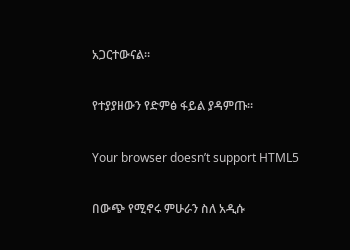አጋርተውናል።

የተያያዘውን የድምፅ ፋይል ያዳምጡ።

Your browser doesn’t support HTML5

በውጭ የሚኖሩ ምሁራን ስለ አዲሱ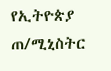የኢትዮጵያ ጠ/ሚኒስትር